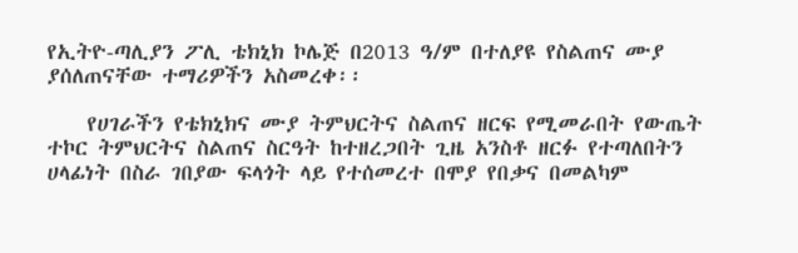የኢትዮ-ጣሊያን ፖሊ ቴክኒክ ኮሌጅ በ2013 ዓ/ም በተለያዩ የስልጠና ሙያ ያሰለጠናቸው ተማሪዎችን አስመረቀ፡፡

    የሀገራችን የቴክኒክና ሙያ ትምህርትና ስልጠና ዘርፍ የሚመራበት የውጤት ተኮር ትምህርትና ስልጠና ስርዓት ከተዘረጋበት ጊዜ አንስቶ ዘርፉ የተጣለበትን ሀላፊነት በስራ ገበያው ፍላጎት ላይ የተሰመረተ በሞያ የበቃና በመልካም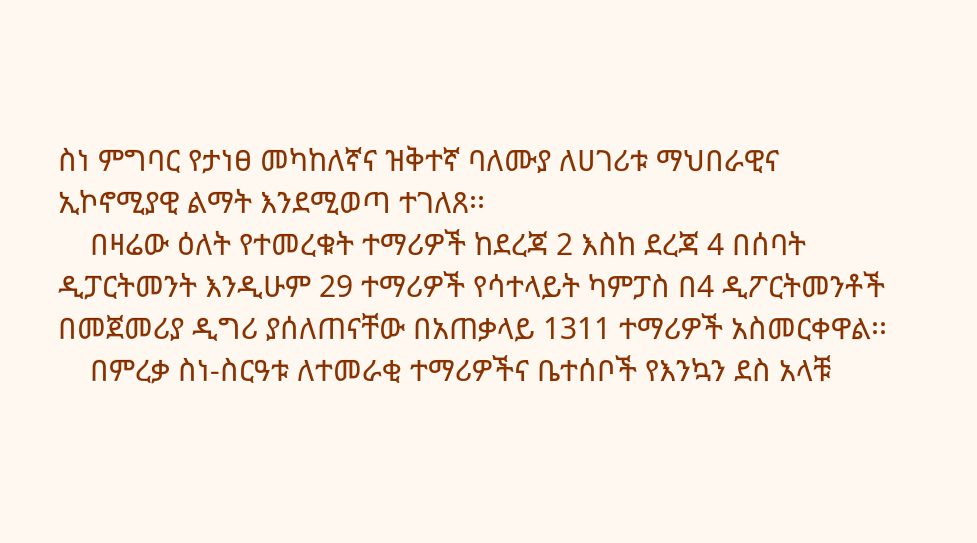ስነ ምግባር የታነፀ መካከለኛና ዝቅተኛ ባለሙያ ለሀገሪቱ ማህበራዊና ኢኮኖሚያዊ ልማት እንደሚወጣ ተገለጸ፡፡
    በዛሬው ዕለት የተመረቁት ተማሪዎች ከደረጃ 2 እስከ ደረጃ 4 በሰባት ዲፓርትመንት እንዲሁም 29 ተማሪዎች የሳተላይት ካምፓስ በ4 ዲፖርትመንቶች በመጀመሪያ ዲግሪ ያሰለጠናቸው በአጠቃላይ 1311 ተማሪዎች አስመርቀዋል፡፡
    በምረቃ ስነ-ስርዓቱ ለተመራቂ ተማሪዎችና ቤተሰቦች የእንኳን ደስ አላቹ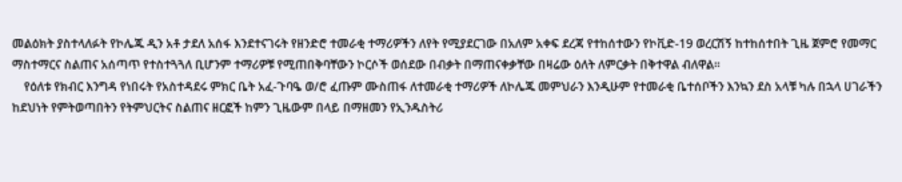መልዕክት ያስተላለፉት የኮሌጁ ዲን አቶ ታደለ አሰፋ እንደተናገሩት የዘንድሮ ተመራቂ ተማሪዎችን ለየት የሚያደርገው በአለም አቀፍ ደረጃ የተከሰተውን የኮቪድ-19 ወረርሽኝ ከተከሰተበት ጊዜ ጀምሮ የመማር ማስተማርና ስልጠና አሰጣጥ የተስተጓጓለ ቢሆንም ተማሪዎቹ የሚጠበቅባቸውን ኮርሶች ወሰደው በብቃት በማጠናቀቃቸው በዛሬው ዕለት ለምርቃት በቅተዋል ብለዋል፡፡
    የዕለቱ የክብር እንግዳ የነበሩት የአስተዳደሩ ምክር ቤት አፈ-ጉባዔ ወ/ሮ ፈጡም ሙስጠፋ ለተመራቂ ተማሪዎች ለኮሌጁ መምህራን እንዲሁም የተመራቂ ቤተሰቦችን እንኳን ደስ አላቹ ካሉ በኋላ ሀገራችን ከደህነት የምትወጣበትን የትምህርትና ስልጠና ዘርፎች ከምን ጊዜውም በላይ በማዘመን የኢንዱስትሪ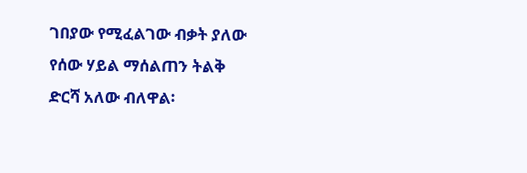ገበያው የሚፈልገው ብቃት ያለው የሰው ሃይል ማሰልጠን ትልቅ ድርሻ አለው ብለዋል፡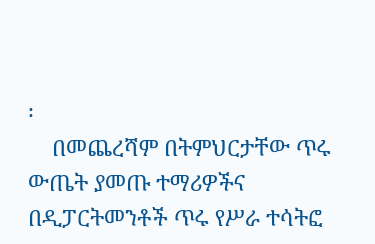፡
    በመጨረሻም በትምህርታቸው ጥሩ ውጤት ያመጡ ተማሪዎችና በዲፓርትመንቶች ጥሩ የሥራ ተሳትፎ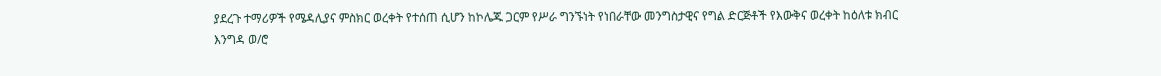ያደረጉ ተማሪዎች የሜዳሊያና ምስክር ወረቀት የተሰጠ ሲሆን ከኮሌጁ ጋርም የሥራ ግንኙነት የነበራቸው መንግስታዊና የግል ድርጅቶች የእውቅና ወረቀት ከዕለቱ ክብር እንግዳ ወ/ሮ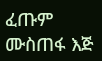ፈጡም ሙስጠፋ እጅ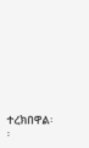ተረክበዋል፡፡